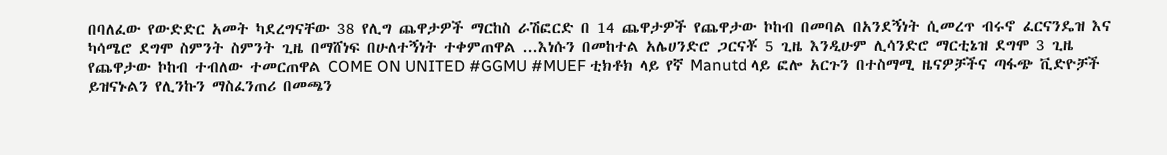በባለፈው የውድድር አመት ካደረግናቸው 38 የሊግ ጨዋታዎች ማርከስ ራሽፎርድ በ 14 ጨዋታዎች የጨዋታው ኮከብ በመባል በአንደኝነት ሲመረጥ ብሩኖ ፈርናንዴዝ እና ካሳሜሮ ደግሞ ስምንት ስምንት ጊዜ በማሸነፍ በሁለተኝነት ተቀምጠዋል ...እነሱን በመከተል አሌሀንድሮ ጋርናቾ 5 ጊዜ እንዲሁም ሊሳንድሮ ማርቲኔዝ ደግሞ 3 ጊዜ የጨዋታው ኮከብ ተብለው ተመርጠዋል COME ON UNITED #GGMU #MUEF ቲክቶክ ላይ የኛ Manutd ላይ ፎሎ አርጉን በተስማሚ ዜናዎቻችና ጣፋጭ ቪድዮቻች ይዝናኑልን የሊንኩን ማስፈንጠሪ በመጫን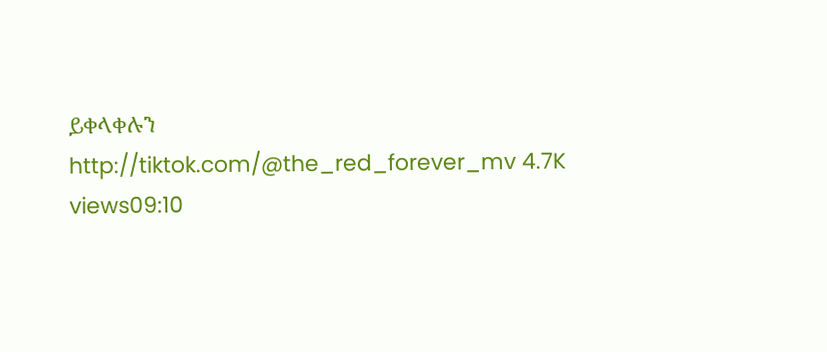ይቀላቀሉን http://tiktok.com/@the_red_forever_mv 4.7K views09:10